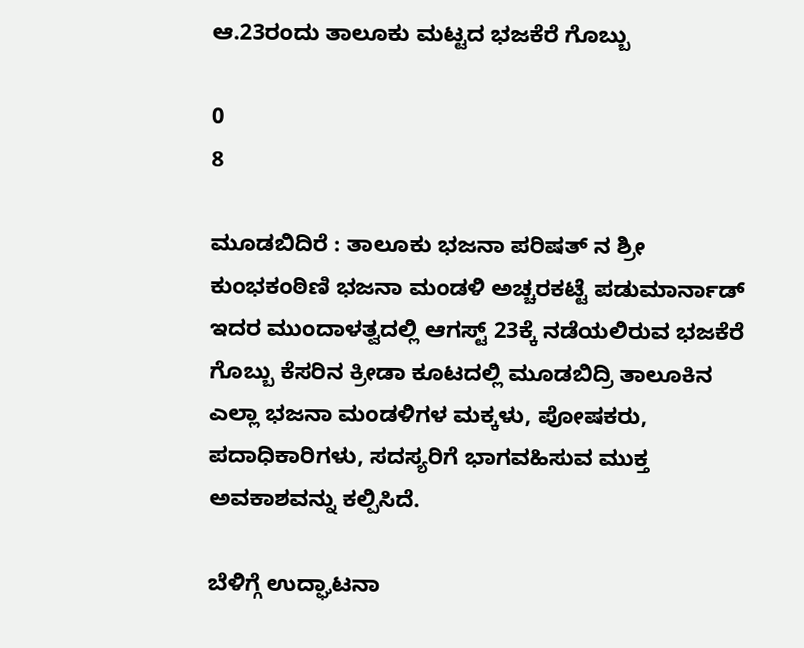ಆ.23ರಂದು ತಾಲೂಕು ಮಟ್ಟದ ಭಜಕೆರೆ ಗೊಬ್ಬು

0
8

ಮೂಡಬಿದಿರೆ : ತಾಲೂಕು ಭಜನಾ ಪರಿಷತ್ ನ ಶ್ರೀ ಕುಂಭಕಂಠಿಣಿ ಭಜನಾ ಮಂಡಳಿ ಅಚ್ಚರಕಟ್ಟೆ ಪಡುಮಾರ್ನಾಡ್ ಇದರ ಮುಂದಾಳತ್ವದಲ್ಲಿ ಆಗಸ್ಟ್ 23ಕ್ಕೆ ನಡೆಯಲಿರುವ ಭಜಕೆರೆ ಗೊಬ್ಬು ಕೆಸರಿನ ಕ್ರೀಡಾ ಕೂಟದಲ್ಲಿ ಮೂಡಬಿದ್ರಿ ತಾಲೂಕಿನ ಎಲ್ಲಾ ಭಜನಾ ಮಂಡಳಿಗಳ ಮಕ್ಕಳು, ಪೋಷಕರು, ಪದಾಧಿಕಾರಿಗಳು, ಸದಸ್ಯರಿಗೆ ಭಾಗವಹಿಸುವ ಮುಕ್ತ ಅವಕಾಶವನ್ನು ಕಲ್ಪಿಸಿದೆ.

ಬೆಳಿಗ್ಗೆ ಉದ್ಘಾಟನಾ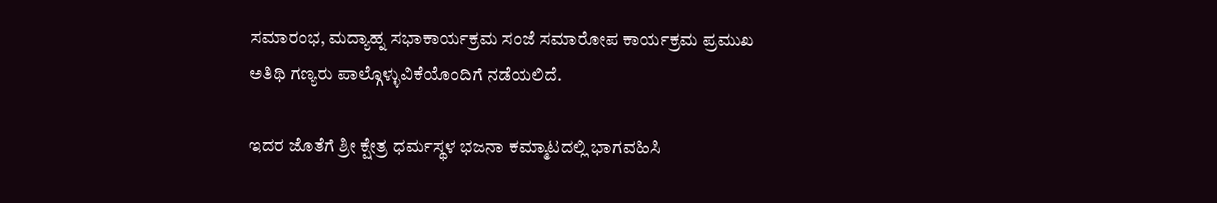ಸಮಾರಂಭ, ಮದ್ಯಾಹ್ನ ಸಭಾಕಾರ್ಯಕ್ರಮ ಸಂಜೆ ಸಮಾರೋಪ ಕಾರ್ಯಕ್ರಮ ಪ್ರಮುಖ ಅತಿಥಿ ಗಣ್ಯರು ಪಾಲ್ಗೊಳ್ಳುವಿಕೆಯೊಂದಿಗೆ ನಡೆಯಲಿದೆ.

ಇದರ ಜೊತೆಗೆ ಶ್ರೀ ಕ್ಷೇತ್ರ ಧರ್ಮಸ್ಥಳ ಭಜನಾ ಕಮ್ಮಾಟದಲ್ಲಿ ಭಾಗವಹಿಸಿ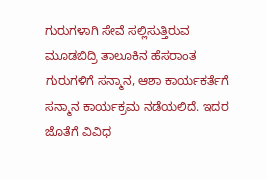ಗುರುಗಳಾಗಿ ಸೇವೆ ಸಲ್ಲಿಸುತ್ತಿರುವ ಮೂಡಬಿದ್ರಿ ತಾಲೂಕಿನ ಹೆಸರಾಂತ ಗುರುಗಳಿಗೆ ಸನ್ಮಾನ, ಆಶಾ ಕಾರ್ಯಕರ್ತೆಗೆ ಸನ್ಮಾನ ಕಾರ್ಯಕ್ರಮ ನಡೆಯಲಿದೆ. ಇದರ ಜೊತೆಗೆ ವಿವಿಧ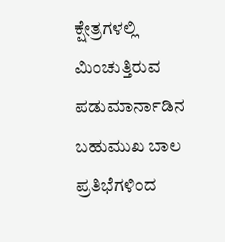ಕ್ಷೇತ್ರಗಳಲ್ಲಿ ಮಿಂಚುತ್ತಿರುವ ಪಡುಮಾರ್ನಾಡಿನ ಬಹುಮುಖ ಬಾಲ ಪ್ರತಿಭೆಗಳಿಂದ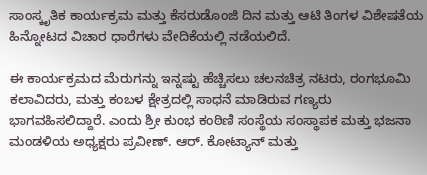ಸಾಂಸ್ಕೃತಿಕ ಕಾರ್ಯಕ್ರಮ ಮತ್ತು ಕೆಸರುಡೊಂಜಿ ದಿನ ಮತ್ತು ಆಟಿ ತಿಂಗಳ ವಿಶೇಷತೆಯ ಹಿನ್ನೋಟದ ವಿಚಾರ ಧಾರೆಗಳು ವೇದಿಕೆಯಲ್ಲಿ ನಡೆಯಲಿದೆ.

ಈ ಕಾರ್ಯಕ್ರಮದ ಮೆರುಗನ್ನು ಇನ್ನಷ್ಟು ಹೆಚ್ಚಿಸಲು ಚಲನಚಿತ್ರ ನಟರು, ರಂಗಭೂಮಿ ಕಲಾವಿದರು, ಮತ್ತು ಕಂಬಳ ಕ್ಷೇತ್ರದಲ್ಲಿ ಸಾಧನೆ ಮಾಡಿರುವ ಗಣ್ಯರು ಭಾಗವಹಿಸಲಿದ್ದಾರೆ. ಎಂದು ಶ್ರೀ ಕುಂಭ ಕಂಠಿಣಿ ಸಂಸ್ಥೆಯ ಸಂಸ್ಥಾಪಕ ಮತ್ತು ಭಜನಾ ಮಂಡಳಿಯ ಅಧ್ಯಕ್ಷರು ಪ್ರವೀಣ್. ಆರ್. ಕೋಟ್ಯಾನ್ ಮತ್ತು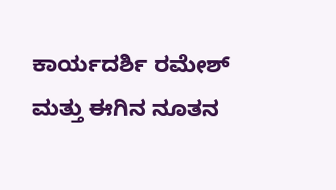ಕಾರ್ಯದರ್ಶಿ ರಮೇಶ್ ಮತ್ತು ಈಗಿನ ನೂತನ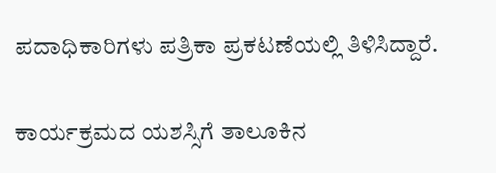ಪದಾಧಿಕಾರಿಗಳು ಪತ್ರಿಕಾ ಪ್ರಕಟಣೆಯಲ್ಲಿ ತಿಳಿಸಿದ್ದಾರೆ.

ಕಾರ್ಯಕ್ರಮದ ಯಶಸ್ಸಿಗೆ ತಾಲೂಕಿನ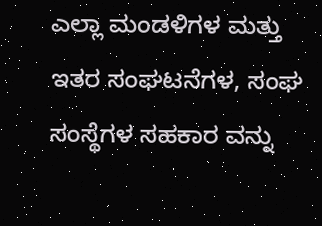ಎಲ್ಲಾ ಮಂಡಳಿಗಳ ಮತ್ತು ಇತರ ಸಂಘಟನೆಗಳ, ಸಂಘ ಸಂಸ್ಥೆಗಳ ಸಹಕಾರ ವನ್ನು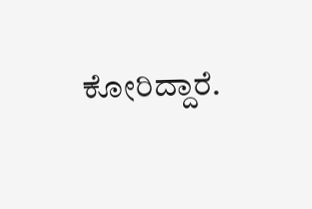ಕೋರಿದ್ದಾರೆ.